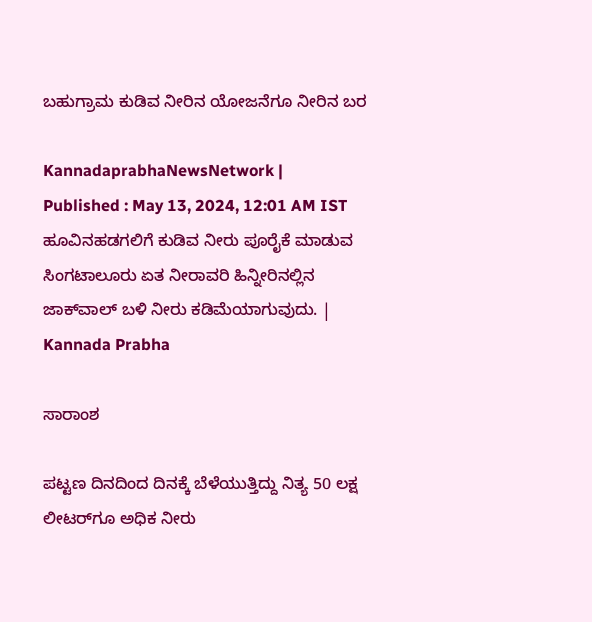ಬಹುಗ್ರಾಮ ಕುಡಿವ ನೀರಿನ ಯೋಜನೆಗೂ ನೀರಿನ ಬರ

KannadaprabhaNewsNetwork |
Published : May 13, 2024, 12:01 AM IST
ಹೂವಿನಹಡಗಲಿಗೆ ಕುಡಿವ ನೀರು ಪೂರೈಕೆ ಮಾಡುವ ಸಿಂಗಟಾಲೂರು ಏತ ನೀರಾವರಿ ಹಿನ್ನೀರಿನಲ್ಲಿನ ಜಾಕ್‌ವಾಲ್‌ ಬಳಿ ನೀರು ಕಡಿಮೆಯಾಗುವುದು. | Kannada Prabha

ಸಾರಾಂಶ

ಪಟ್ಟಣ ದಿನದಿಂದ ದಿನಕ್ಕೆ ಬೆಳೆಯುತ್ತಿದ್ದು ನಿತ್ಯ 50 ಲಕ್ಷ ಲೀಟರ್‌ಗೂ ಅಧಿಕ ನೀರು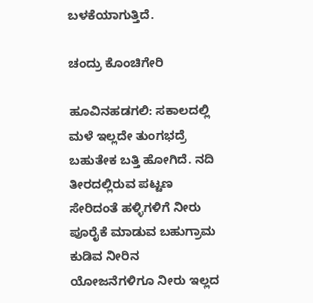ಬಳಕೆಯಾಗುತ್ತಿದೆ.

ಚಂದ್ರು ಕೊಂಚಿಗೇರಿ

ಹೂವಿನಹಡಗಲಿ: ಸಕಾಲದಲ್ಲಿ ಮಳೆ ಇಲ್ಲದೇ ತುಂಗಭದ್ರೆ ಬಹುತೇಕ ಬತ್ತಿ ಹೋಗಿದೆ. ನದಿ ತೀರದಲ್ಲಿರುವ ಪಟ್ಟಣ ಸೇರಿದಂತೆ ಹಳ್ಳಿಗಳಿಗೆ ನೀರು ಪೂರೈಕೆ ಮಾಡುವ ಬಹುಗ್ರಾಮ ಕುಡಿವ ನೀರಿನ ಯೋಜನೆಗಳಿಗೂ ನೀರು ಇಲ್ಲದ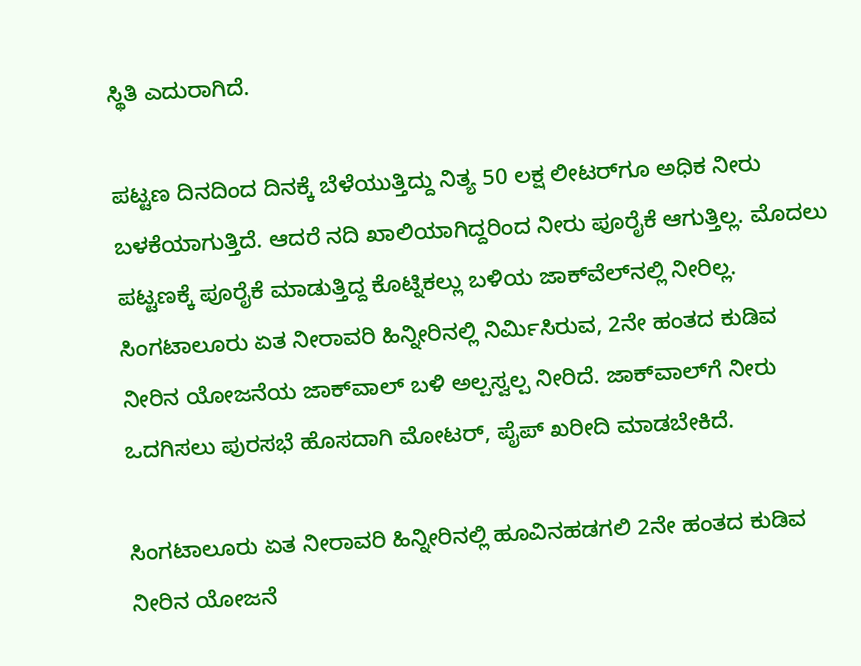ಸ್ಥಿತಿ ಎದುರಾಗಿದೆ.

ಪಟ್ಟಣ ದಿನದಿಂದ ದಿನಕ್ಕೆ ಬೆಳೆಯುತ್ತಿದ್ದು ನಿತ್ಯ 50 ಲಕ್ಷ ಲೀಟರ್‌ಗೂ ಅಧಿಕ ನೀರು ಬಳಕೆಯಾಗುತ್ತಿದೆ. ಆದರೆ ನದಿ ಖಾಲಿಯಾಗಿದ್ದರಿಂದ ನೀರು ಪೂರೈಕೆ ಆಗುತ್ತಿಲ್ಲ. ಮೊದಲು ಪಟ್ಟಣಕ್ಕೆ ಪೂರೈಕೆ ಮಾಡುತ್ತಿದ್ದ ಕೊಟ್ನಿಕಲ್ಲು ಬಳಿಯ ಜಾಕ್‌ವೆಲ್‌ನಲ್ಲಿ ನೀರಿಲ್ಲ. ಸಿಂಗಟಾಲೂರು ಏತ ನೀರಾವರಿ ಹಿನ್ನೀರಿನಲ್ಲಿ ನಿರ್ಮಿಸಿರುವ, 2ನೇ ಹಂತದ ಕುಡಿವ ನೀರಿನ ಯೋಜನೆಯ ಜಾಕ್‌ವಾಲ್‌ ಬಳಿ ಅಲ್ಪಸ್ವಲ್ಪ ನೀರಿದೆ. ಜಾಕ್‌ವಾಲ್‌ಗೆ ನೀರು ಒದಗಿಸಲು ಪುರಸಭೆ ಹೊಸದಾಗಿ ಮೋಟರ್‌, ಪೈಪ್‌ ಖರೀದಿ ಮಾಡಬೇಕಿದೆ.

ಸಿಂಗಟಾಲೂರು ಏತ ನೀರಾವರಿ ಹಿನ್ನೀರಿನಲ್ಲಿ ಹೂವಿನಹಡಗಲಿ 2ನೇ ಹಂತದ ಕುಡಿವ ನೀರಿನ ಯೋಜನೆ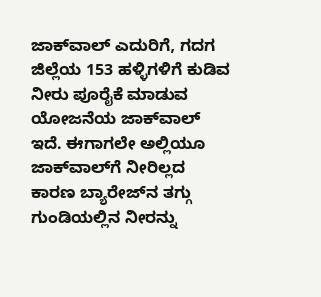ಜಾಕ್‌ವಾಲ್‌ ಎದುರಿಗೆ, ಗದಗ ಜಿಲ್ಲೆಯ 153 ಹಳ್ಳಿಗಳಿಗೆ ಕುಡಿವ ನೀರು ಪೂರೈಕೆ ಮಾಡುವ ಯೋಜನೆಯ ಜಾಕ್‌ವಾಲ್‌ ಇದೆ. ಈಗಾಗಲೇ ಅಲ್ಲಿಯೂ ಜಾಕ್‌ವಾಲ್‌ಗೆ ನೀರಿಲ್ಲದ ಕಾರಣ ಬ್ಯಾರೇಜ್‌ನ ತಗ್ಗು ಗುಂಡಿಯಲ್ಲಿನ ನೀರನ್ನು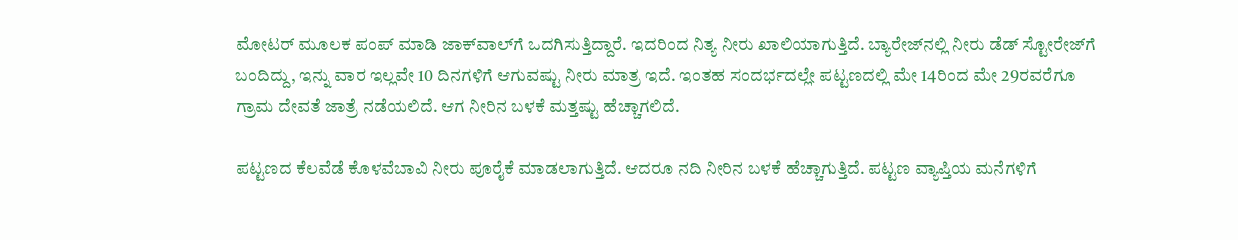ಮೋಟರ್‌ ಮೂಲಕ ಪಂಪ್‌ ಮಾಡಿ ಜಾಕ್‌ವಾಲ್‌ಗೆ ಒದಗಿಸುತ್ತಿದ್ದಾರೆ. ಇದರಿಂದ ನಿತ್ಯ ನೀರು ಖಾಲಿಯಾಗುತ್ತಿದೆ. ಬ್ಯಾರೇಜ್‌ನಲ್ಲಿ ನೀರು ಡೆಡ್‌ ಸ್ಟೋರೇಜ್‌ಗೆ ಬಂದಿದ್ದು, ಇನ್ನು ವಾರ ಇಲ್ಲವೇ 10 ದಿನಗಳಿಗೆ ಆಗುವಷ್ಟು ನೀರು ಮಾತ್ರ ಇದೆ. ಇಂತಹ ಸಂದರ್ಭದಲ್ಲೇ ಪಟ್ಟಣದಲ್ಲಿ ಮೇ 14ರಿಂದ ಮೇ 29ರವರೆಗೂ ಗ್ರಾಮ ದೇವತೆ ಜಾತ್ರೆ ನಡೆಯಲಿದೆ. ಆಗ ನೀರಿನ ಬಳಕೆ ಮತ್ತಷ್ಟು ಹೆಚ್ಚಾಗಲಿದೆ.

ಪಟ್ಟಣದ ಕೆಲವೆಡೆ ಕೊಳವೆಬಾವಿ ನೀರು ಪೂರೈಕೆ ಮಾಡಲಾಗುತ್ತಿದೆ. ಆದರೂ ನದಿ ನೀರಿನ ಬಳಕೆ ಹೆಚ್ಚಾಗುತ್ತಿದೆ. ಪಟ್ಟಣ ವ್ಯಾಪ್ತಿಯ ಮನೆಗಳಿಗೆ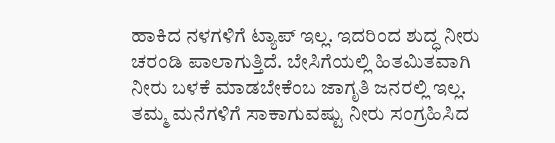ಹಾಕಿದ ನಳಗಳಿಗೆ ಟ್ಯಾಪ್‌ ಇಲ್ಲ. ಇದರಿಂದ ಶುದ್ಧ ನೀರು ಚರಂಡಿ ಪಾಲಾಗುತ್ತಿದೆ. ಬೇಸಿಗೆಯಲ್ಲಿ ಹಿತಮಿತವಾಗಿ ನೀರು ಬಳಕೆ ಮಾಡಬೇಕೆಂಬ ಜಾಗೃತಿ ಜನರಲ್ಲಿ ಇಲ್ಲ. ತಮ್ಮ ಮನೆಗಳಿಗೆ ಸಾಕಾಗುವಷ್ಟು ನೀರು ಸಂಗ್ರಹಿಸಿದ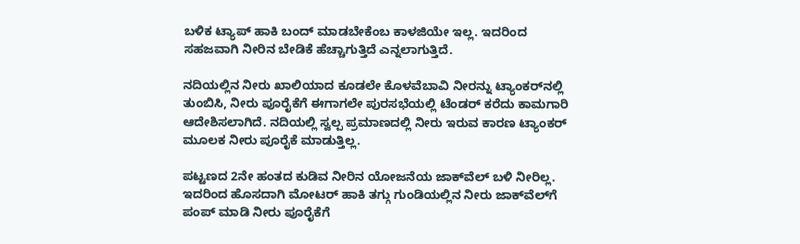ಬಳಿಕ ಟ್ಯಾಪ್‌ ಹಾಕಿ ಬಂದ್‌ ಮಾಡಬೇಕೆಂಬ ಕಾಳಜಿಯೇ ಇಲ್ಲ. ಇದರಿಂದ ಸಹಜವಾಗಿ ನೀರಿನ ಬೇಡಿಕೆ ಹೆಚ್ಚಾಗುತ್ತಿದೆ ಎನ್ನಲಾಗುತ್ತಿದೆ.

ನದಿಯಲ್ಲಿನ ನೀರು ಖಾಲಿಯಾದ ಕೂಡಲೇ ಕೊಳವೆಬಾವಿ ನೀರನ್ನು ಟ್ಯಾಂಕರ್‌ನಲ್ಲಿ ತುಂಬಿಸಿ, ನೀರು ಪೂರೈಕೆಗೆ ಈಗಾಗಲೇ ಪುರಸಭೆಯಲ್ಲಿ ಟೆಂಡರ್‌ ಕರೆದು ಕಾಮಗಾರಿ ಆದೇಶಿಸಲಾಗಿದೆ. ನದಿಯಲ್ಲಿ ಸ್ವಲ್ಪ ಪ್ರಮಾಣದಲ್ಲಿ ನೀರು ಇರುವ ಕಾರಣ ಟ್ಯಾಂಕರ್‌ ಮೂಲಕ ನೀರು ಪೂರೈಕೆ ಮಾಡುತ್ತಿಲ್ಲ.

ಪಟ್ಟಣದ 2ನೇ ಹಂತದ ಕುಡಿವ ನೀರಿನ ಯೋಜನೆಯ ಜಾಕ್‌ವೆಲ್‌ ಬಳಿ ನೀರಿಲ್ಲ. ಇದರಿಂದ ಹೊಸದಾಗಿ ಮೋಟರ್‌ ಹಾಕಿ ತಗ್ಗು ಗುಂಡಿಯಲ್ಲಿನ ನೀರು ಜಾಕ್‌ವೆಲ್‌ಗೆ ಪಂಪ್‌ ಮಾಡಿ ನೀರು ಪೂರೈಕೆಗೆ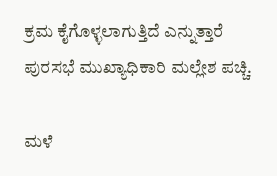ಕ್ರಮ ಕೈಗೊಳ್ಳಲಾಗುತ್ತಿದೆ ಎನ್ನುತ್ತಾರೆ ಪುರಸಭೆ ಮುಖ್ಯಾಧಿಕಾರಿ ಮಲ್ಲೇಶ ಪಚ್ಚಿ.

ಮಳೆ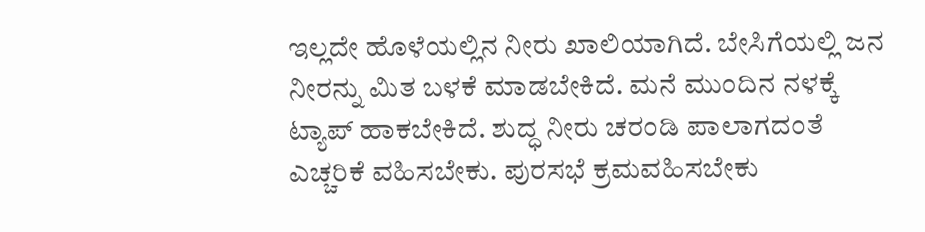ಇಲ್ಲದೇ ಹೊಳೆಯಲ್ಲಿನ ನೀರು ಖಾಲಿಯಾಗಿದೆ. ಬೇಸಿಗೆಯಲ್ಲಿ ಜನ ನೀರನ್ನು ಮಿತ ಬಳಕೆ ಮಾಡಬೇಕಿದೆ. ಮನೆ ಮುಂದಿನ ನಳಕ್ಕೆ ಟ್ಯಾಪ್‌ ಹಾಕಬೇಕಿದೆ. ಶುದ್ಧ ನೀರು ಚರಂಡಿ ಪಾಲಾಗದಂತೆ ಎಚ್ಚರಿಕೆ ವಹಿಸಬೇಕು. ಪುರಸಭೆ ಕ್ರಮವಹಿಸಬೇಕು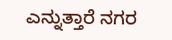ಎನ್ನುತ್ತಾರೆ ನಗರ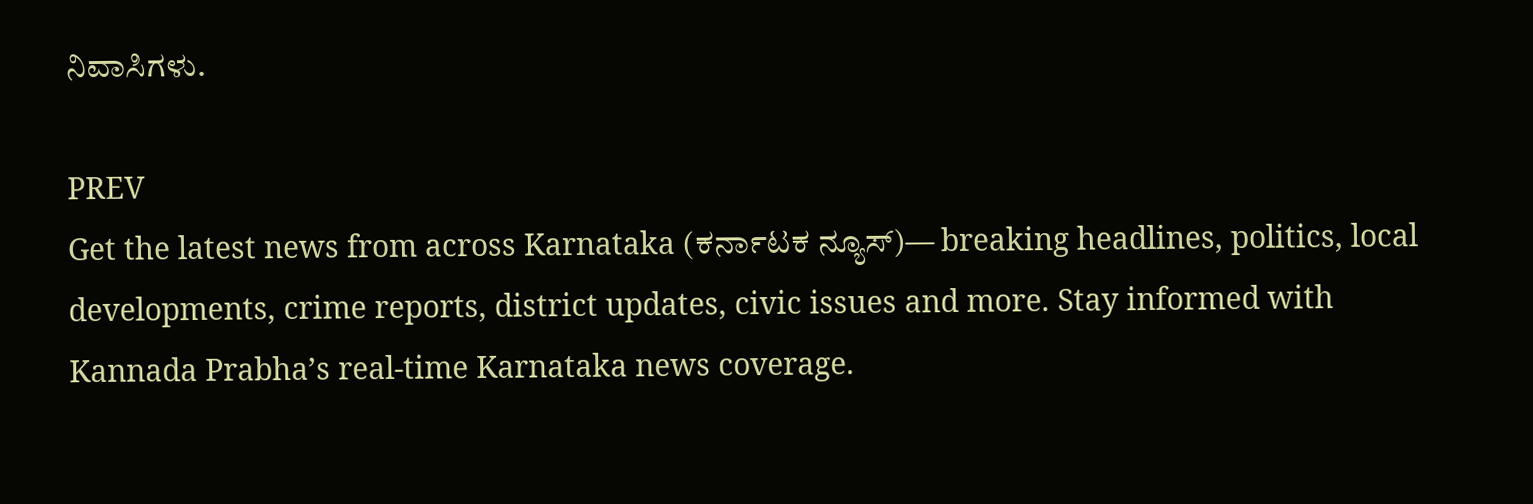ನಿವಾಸಿಗಳು.

PREV
Get the latest news from across Karnataka (ಕರ್ನಾಟಕ ನ್ಯೂಸ್)— breaking headlines, politics, local developments, crime reports, district updates, civic issues and more. Stay informed with Kannada Prabha’s real‑time Karnataka news coverage.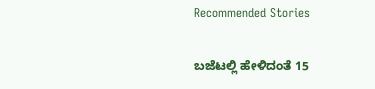Recommended Stories

ಬಜೆಟಲ್ಲಿ ಹೇಳಿದಂತೆ 15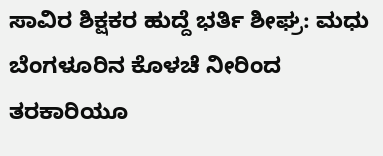ಸಾವಿರ ಶಿಕ್ಷಕರ ಹುದ್ದೆ ಭರ್ತಿ ಶೀಘ್ರ: ಮಧು
ಬೆಂಗಳೂರಿನ ಕೊಳಚೆ ನೀರಿಂದ ತರಕಾರಿಯೂ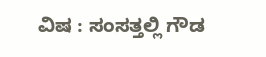ವಿಷ : ಸಂಸತ್ತಲ್ಲಿ ಗೌಡ